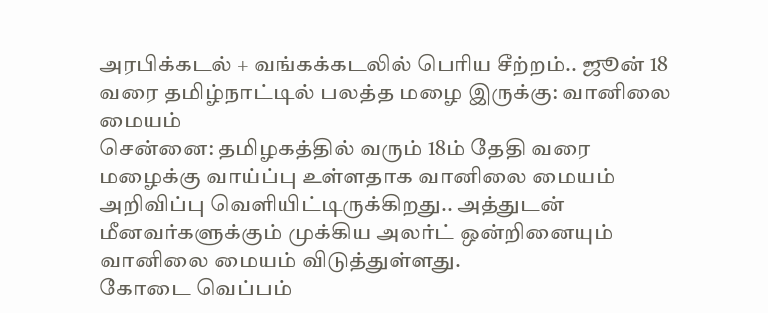அரபிக்கடல் + வங்கக்கடலில் பெரிய சீற்றம்.. ஜூன் 18 வரை தமிழ்நாட்டில் பலத்த மழை இருக்கு: வானிலை மையம்
சென்னை: தமிழகத்தில் வரும் 18ம் தேதி வரை மழைக்கு வாய்ப்பு உள்ளதாக வானிலை மையம் அறிவிப்பு வெளியிட்டிருக்கிறது.. அத்துடன் மீனவர்களுக்கும் முக்கிய அலர்ட் ஒன்றினையும் வானிலை மையம் விடுத்துள்ளது.
கோடை வெப்பம்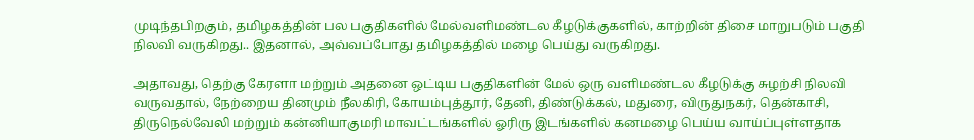முடிந்தபிறகும், தமிழகத்தின் பல பகுதிகளில் மேல்வளிமண்டல கீழடுக்குகளில், காற்றின் திசை மாறுபடும் பகுதி நிலவி வருகிறது.. இதனால், அவ்வப்போது தமிழகத்தில் மழை பெய்து வருகிறது.

அதாவது, தெற்கு கேரளா மற்றும் அதனை ஒட்டிய பகுதிகளின் மேல் ஒரு வளிமண்டல கீழடுக்கு சுழற்சி நிலவி வருவதால், நேற்றைய தினமும் நீலகிரி, கோயம்புத்தூர், தேனி, திண்டுக்கல், மதுரை, விருதுநகர், தென்காசி, திருநெல்வேலி மற்றும் கன்னியாகுமரி மாவட்டங்களில் ஓரிரு இடங்களில் கனமழை பெய்ய வாய்ப்புள்ளதாக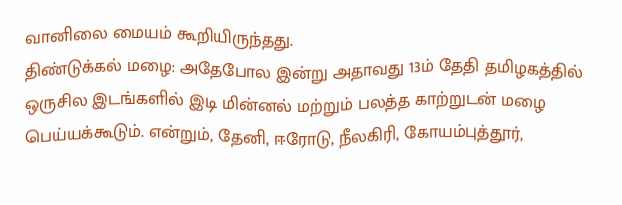வானிலை மையம் கூறியிருந்தது.
திண்டுக்கல் மழை: அதேபோல இன்று அதாவது 13ம் தேதி தமிழகத்தில் ஒருசில இடங்களில் இடி மின்னல் மற்றும் பலத்த காற்றுடன் மழை பெய்யக்கூடும். என்றும், தேனி, ஈரோடு, நீலகிரி, கோயம்புத்தூர்,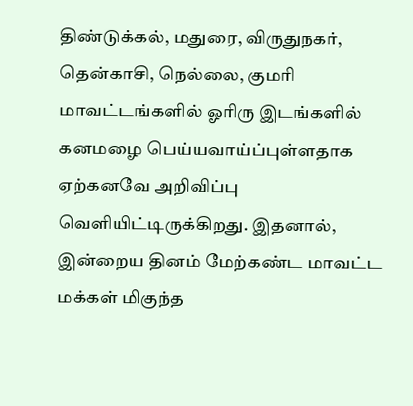திண்டுக்கல், மதுரை, விருதுநகர், தென்காசி, நெல்லை, குமரி மாவட்டங்களில் ஓரிரு இடங்களில் கனமழை பெய்யவாய்ப்புள்ளதாக ஏற்கனவே அறிவிப்பு வெளியிட்டிருக்கிறது. இதனால், இன்றைய தினம் மேற்கண்ட மாவட்ட மக்கள் மிகுந்த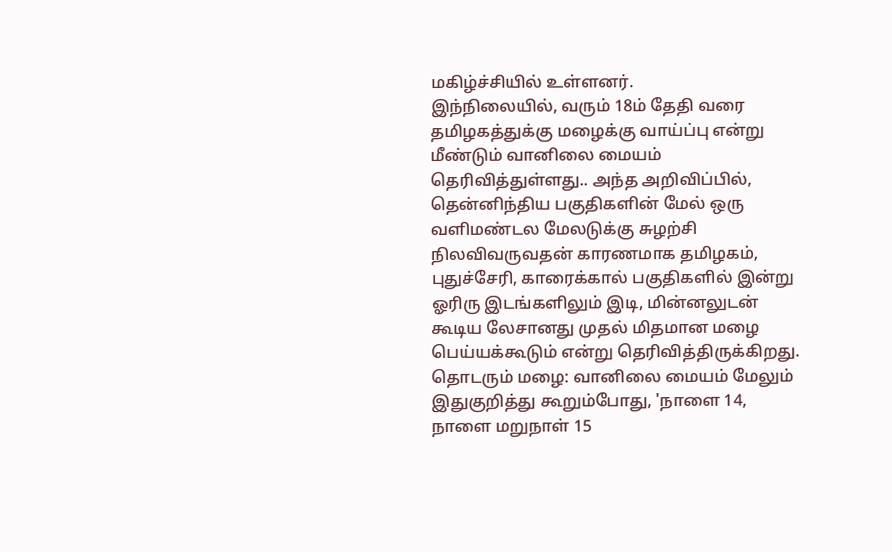மகிழ்ச்சியில் உள்ளனர்.
இந்நிலையில், வரும் 18ம் தேதி வரை தமிழகத்துக்கு மழைக்கு வாய்ப்பு என்று மீண்டும் வானிலை மையம் தெரிவித்துள்ளது.. அந்த அறிவிப்பில், தென்னிந்திய பகுதிகளின் மேல் ஒரு வளிமண்டல மேலடுக்கு சுழற்சி நிலவிவருவதன் காரணமாக தமிழகம், புதுச்சேரி, காரைக்கால் பகுதிகளில் இன்று ஓரிரு இடங்களிலும் இடி, மின்னலுடன் கூடிய லேசானது முதல் மிதமான மழை பெய்யக்கூடும் என்று தெரிவித்திருக்கிறது.
தொடரும் மழை: வானிலை மையம் மேலும் இதுகுறித்து கூறும்போது, 'நாளை 14, நாளை மறுநாள் 15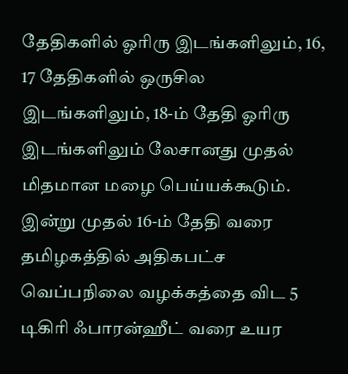தேதிகளில் ஓரிரு இடங்களிலும், 16, 17 தேதிகளில் ஒருசில இடங்களிலும், 18-ம் தேதி ஓரிரு இடங்களிலும் லேசானது முதல் மிதமான மழை பெய்யக்கூடும்.
இன்று முதல் 16-ம் தேதி வரை தமிழகத்தில் அதிகபட்ச வெப்பநிலை வழக்கத்தை விட 5 டிகிரி ஃபாரன்ஹீட் வரை உயர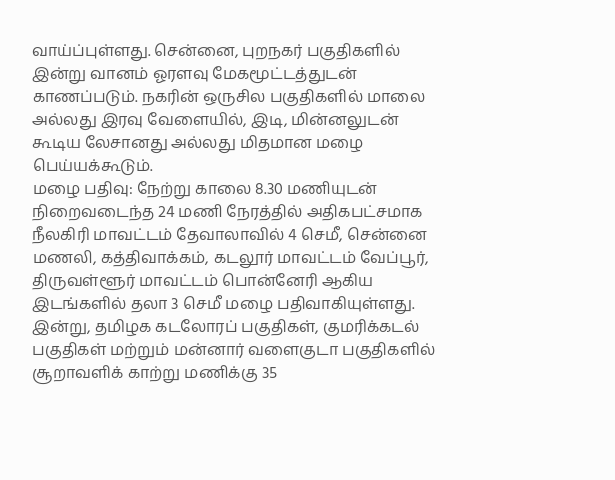வாய்ப்புள்ளது. சென்னை, புறநகர் பகுதிகளில் இன்று வானம் ஓரளவு மேகமூட்டத்துடன் காணப்படும். நகரின் ஒருசில பகுதிகளில் மாலை அல்லது இரவு வேளையில், இடி, மின்னலுடன் கூடிய லேசானது அல்லது மிதமான மழை பெய்யக்கூடும்.
மழை பதிவு: நேற்று காலை 8.30 மணியுடன் நிறைவடைந்த 24 மணி நேரத்தில் அதிகபட்சமாக நீலகிரி மாவட்டம் தேவாலாவில் 4 செமீ, சென்னை மணலி, கத்திவாக்கம், கடலூர் மாவட்டம் வேப்பூர், திருவள்ளூர் மாவட்டம் பொன்னேரி ஆகிய இடங்களில் தலா 3 செமீ மழை பதிவாகியுள்ளது.
இன்று, தமிழக கடலோரப் பகுதிகள், குமரிக்கடல் பகுதிகள் மற்றும் மன்னார் வளைகுடா பகுதிகளில் சூறாவளிக் காற்று மணிக்கு 35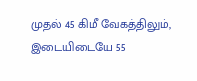முதல் 45 கிமீ வேகத்திலும், இடையிடையே 55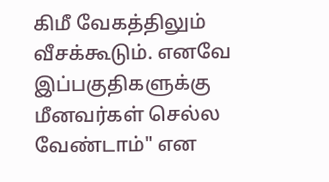கிமீ வேகத்திலும் வீசக்கூடும். எனவே இப்பகுதிகளுக்கு மீனவர்கள் செல்ல வேண்டாம்" என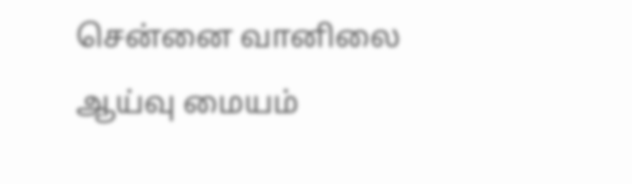சென்னை வானிலை ஆய்வு மையம்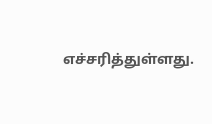எச்சரித்துள்ளது.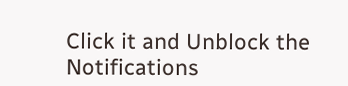Click it and Unblock the Notifications